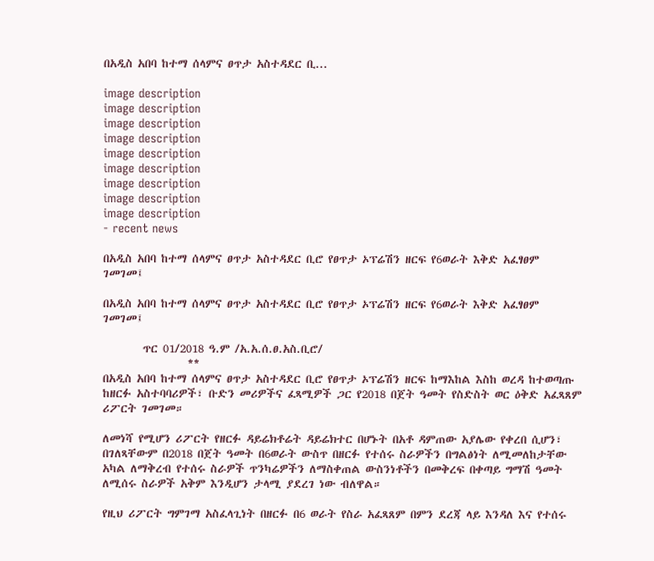በአዲስ አበባ ከተማ ሰላምና ፀጥታ አስተዳደር ቢ...

image description
image description
image description
image description
image description
image description
image description
image description
image description
- recent news

በአዲስ አበባ ከተማ ሰላምና ፀጥታ አስተዳደር ቢሮ የፀጥታ ኦፕሬሽን ዘርፍ የ6ወራት እቅድ አፈፃፀም ገመገመ፤

በአዲስ አበባ ከተማ ሰላምና ፀጥታ አስተዳደር ቢሮ የፀጥታ ኦፕሬሽን ዘርፍ የ6ወራት እቅድ አፈፃፀም ገመገመ፤

        ጥር 01/2018 ዓ.ም /አ.አ.ሰ.ፀ.አስ.ቢሮ/
                 **
በአዲስ አበባ ከተማ ሰላምና ፀጥታ አስተዳደር ቢሮ የፀጥታ ኦፕሬሽን ዘርፍ ከማእከል እስከ ወረዳ ከተወጣጡ ከዘርፉ አስተባባሪዎች፣ ቡድን መሪዎችና ፈጻሚዎች ጋር የ2018 በጀት ዓመት የስድስት ወር ዕቅድ አፈጻጸም ሪፖርት ገመገመ።

ለመነሻ የሚሆን ሪፖርት የዘርፉ ዳይሬክቶሬት ዳይሬክተር በሆኑት በአቶ ዳምጠው አያሌው የቀረበ ሲሆን፣ በገለጻቸውም በ2018 በጀት ዓመት በ6ወራት ውስጥ በዘርፉ የተሰሩ ስራዎችን በግልፅነት ለሚመለከታቸው አካል ለማቅረብ የተሰሩ ስራዎች ጥንካሬዎችን ለማስቀጠል ውስንነቶችን በመቅረፍ በቀጣይ ግማሽ ዓመት ለሚሰሩ ስራዎች አቅም እንዲሆን ታላሚ ያደረገ ነው ብለዋል።

የዚህ ሪፖርት ግምገማ አስፈላጊነት በዘርፉ በ6 ወራት የስራ አፈጻጸም በምን ደረጃ ላይ እንዳለ እና የተሰሩ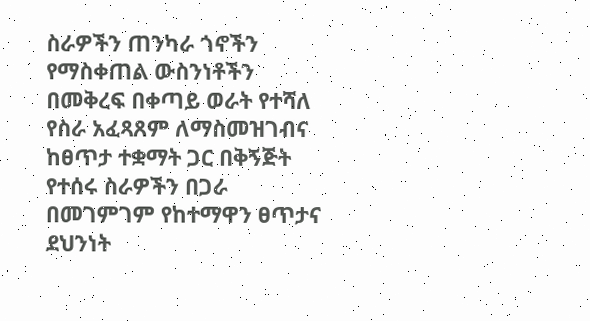ስራዎችን ጠንካራ ጎኖችን የማስቀጠል ውስንነቶችን በመቅረፍ በቀጣይ ወራት የተሻለ የስራ አፈጻጸም ለማስመዝገብና ከፀጥታ ተቋማት ጋር በቅኝጅት የተሰሩ ስራዎችን በጋራ በመገምገም የከተማዋን ፀጥታና ደህንነት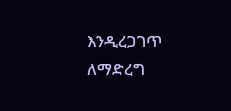እንዲረጋገጥ ለማድረግ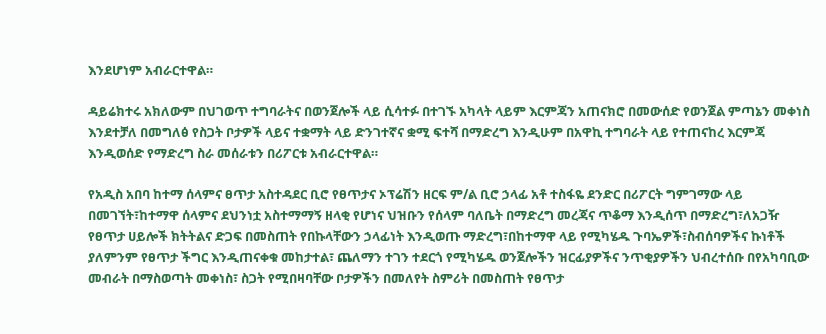እንደሆነም አብራርተዋል።

ዳይሬክተሩ አክለውም በህገወጥ ተግባራትና በወንጀሎች ላይ ሲሳተፉ በተገኙ አካላት ላይም እርምጃን አጠናክሮ በመውሰድ የወንጀል ምጣኔን መቀነስ እንደተቻለ በመግለፅ የስጋት ቦታዎች ላይና ተቋማት ላይ ድንገተኛና ቋሚ ፍተሻ በማድረግ እንዲሁም በአዋኪ ተግባራት ላይ የተጠናከረ እርምጃ እንዲወሰድ የማድረግ ስራ መሰራቱን በሪፖርቱ አብራርተዋል።

የአዲስ አበባ ከተማ ሰላምና ፀጥታ አስተዳደር ቢሮ የፀጥታና ኦፕሬሽን ዘርፍ ም/ል ቢሮ ኃላፊ አቶ ተስፋዬ ደንድር በሪፖርት ግምገማው ላይ በመገኘት፣ከተማዋ ሰላምና ደህንነቷ አስተማማኝ ዘላቂ የሆነና ህዝቡን የሰላም ባለቤት በማድረግ መረጃና ጥቆማ እንዲሰጥ በማድረግ፣ለአጋዥ የፀጥታ ሀይሎች ክትትልና ድጋፍ በመስጠት የበኩላቸውን ኃላፊነት እንዲወጡ ማድረግ፣በከተማዋ ላይ የሚካሄዱ ጉባኤዎች፣ስብሰባዎችና ኩነቶች ያለምንም የፀጥታ ችግር እንዲጠናቀቁ መከታተል፣ ጨለማን ተገን ተደርጎ የሚካሄዱ ወንጀሎችን ዝርፊያዎችና ንጥቂያዎችን ህብረተሰቡ በየአካባቢው መብራት በማስወጣት መቀነስ፣ ስጋት የሚበዛባቸው ቦታዎችን በመለየት ስምሪት በመስጠት የፀጥታ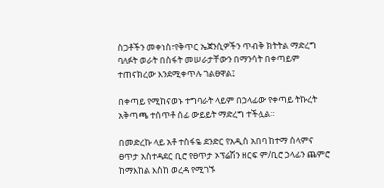ስጋቶችን መቀነስ፣የቅጥር ኤጀንሲዎችን ጥብቅ ክትትል ማድረግ ባለፉት ወራት በስፋት መሠራታቸውን በማንሳት በቀጣይም ተጠናክረው እንደሚቀጥሉ ገልፀዋል፤

በቀጣይ የሚከናወኑ ተግባራት ላይም በኃላፊው የቀጣይ ትኩረት አቅጣጫ ተሰጥቶ ሰፊ ውይይት ማድረግ ተችሏል።

በመድረኩ ላይ አቶ ተስፋዬ ደንድር የአዲስ አበባ ከተማ ሰላምና ፀጥታ አስተዳደር ቢሮ የፀጥታ ኦፕሬሽን ዘርፍ ም/ቢሮ ኃላፊን ጨምሮ ከማእከል እስከ ወረዳ የሚገኙ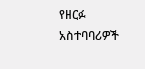የዘርፉ አስተባባሪዎች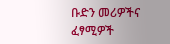ቡድን መሪዎችና ፈፃሚዎች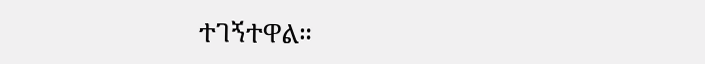ተገኝተዋል።